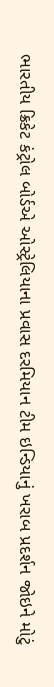ભારતીય ક્રિકેટ કંટ્રોલ બોર્ડએ ઓસ્ટ્રેલિયાના પ્રવાસ દરમિયાન ટીમ ઇન્ડિયાનું ખરાબ પ્રદર્શન જોઇને મોટું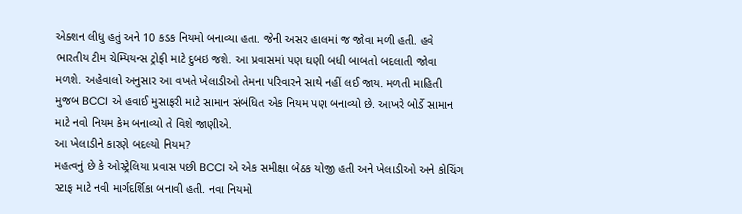એક્શન લીધુ હતું અને 10 કડક નિયમો બનાવ્યા હતા. જેની અસર હાલમાં જ જોવા મળી હતી. હવે ભારતીય ટીમ ચેમ્પિયન્સ ટ્રોફી માટે દુબઇ જશે. આ પ્રવાસમાં પણ ઘણી બધી બાબતો બદલાતી જોવા મળશે. અહેવાલો અનુસાર આ વખતે ખેલાડીઓ તેમના પરિવારને સાથે નહીં લઈ જાય. મળતી માહિતી મુજબ BCCI એ હવાઈ મુસાફરી માટે સામાન સંબંધિત એક નિયમ પણ બનાવ્યો છે. આખરે બોર્ડે સામાન માટે નવો નિયમ કેમ બનાવ્યો તે વિશે જાણીએ.
આ ખેલાડીને કારણે બદલ્યો નિયમ?
મહત્વનું છે કે ઓસ્ટ્રેલિયા પ્રવાસ પછી BCCI એ એક સમીક્ષા બેઠક યોજી હતી અને ખેલાડીઓ અને કોચિંગ સ્ટાફ માટે નવી માર્ગદર્શિકા બનાવી હતી. નવા નિયમો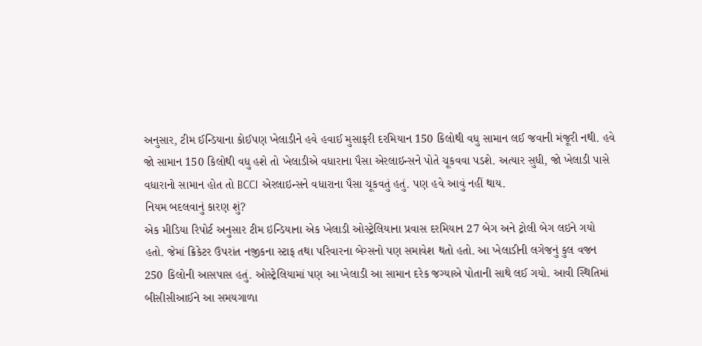અનુસાર, ટીમ ઈન્ડિયાના કોઈપણ ખેલાડીને હવે હવાઈ મુસાફરી દરમિયાન 150 કિલોથી વધુ સામાન લઈ જવાની મંજૂરી નથી. હવે જો સામાન 150 કિલોથી વધુ હશે તો ખેલાડીએ વધારાના પૈસા એરલાઇન્સને પોતે ચૂકવવા પડશે. અત્યાર સુધી, જો ખેલાડી પાસે વધારાનો સામાન હોત તો BCCI એરલાઇન્સને વધારાના પૈસા ચૂકવતું હતું. પણ હવે આવું નહીં થાય.
નિયમ બદલવાનું કારણ શું?
એક મીડિયા રિપોર્ટ અનુસાર ટીમ ઇન્ડિયાના એક ખેલાડી ઓસ્ટ્રેલિયાના પ્રવાસ દરમિયાન 27 બેગ અને ટ્રોલી બેગ લઇને ગયો હતો. જેમાં ક્રિકેટર ઉપરાંત નજીકના સ્ટાફ તથા પરિવારના બેગ્સનો પણ સમાવેશ થતો હતો. આ ખેલાડીની લગેજનું કુલ વજન 250 કિલોની આસપાસ હતું. ઓસ્ટ્રેલિયામાં પણ આ ખેલાડી આ સામાન દરેક જગ્યાએ પોતાની સાથે લઈ ગયો. આવી સ્થિતિમાં બીસીસીઆઈને આ સમયગાળા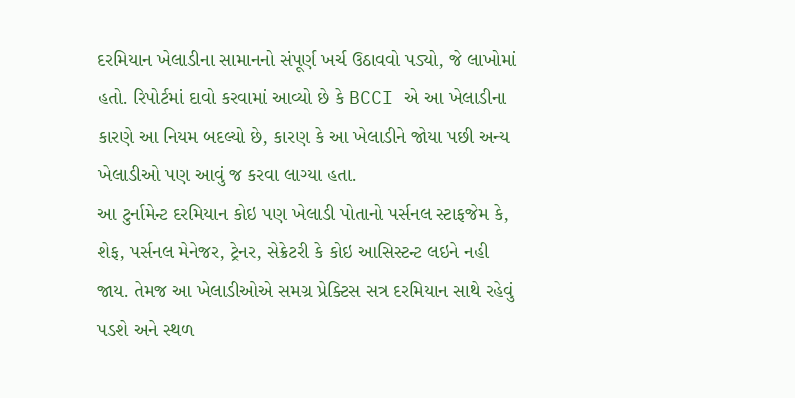દરમિયાન ખેલાડીના સામાનનો સંપૂર્ણ ખર્ચ ઉઠાવવો પડ્યો, જે લાખોમાં હતો. રિપોર્ટમાં દાવો કરવામાં આવ્યો છે કે BCCI એ આ ખેલાડીના કારણે આ નિયમ બદલ્યો છે, કારણ કે આ ખેલાડીને જોયા પછી અન્ય ખેલાડીઓ પણ આવું જ કરવા લાગ્યા હતા.
આ ટુર્નામેન્ટ દરમિયાન કોઇ પણ ખેલાડી પોતાનો પર્સનલ સ્ટાફજેમ કે, શેફ, પર્સનલ મેનેજર, ટ્રેનર, સેક્રેટરી કે કોઇ આસિસ્ટન્ટ લઇને નહી જાય. તેમજ આ ખેલાડીઓએ સમગ્ર પ્રેક્ટિસ સત્ર દરમિયાન સાથે રહેવું પડશે અને સ્થળ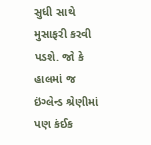સુધી સાથે મુસાફરી કરવી પડશે. જો કે હાલમાં જ ઇંગ્લેન્ડ શ્રેણીમાં પણ કંઈક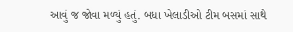આવું જ જોવા મળ્યું હતું. બધા ખેલાડીઓ ટીમ બસમાં સાથે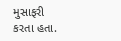મુસાફરી કરતા હતા.